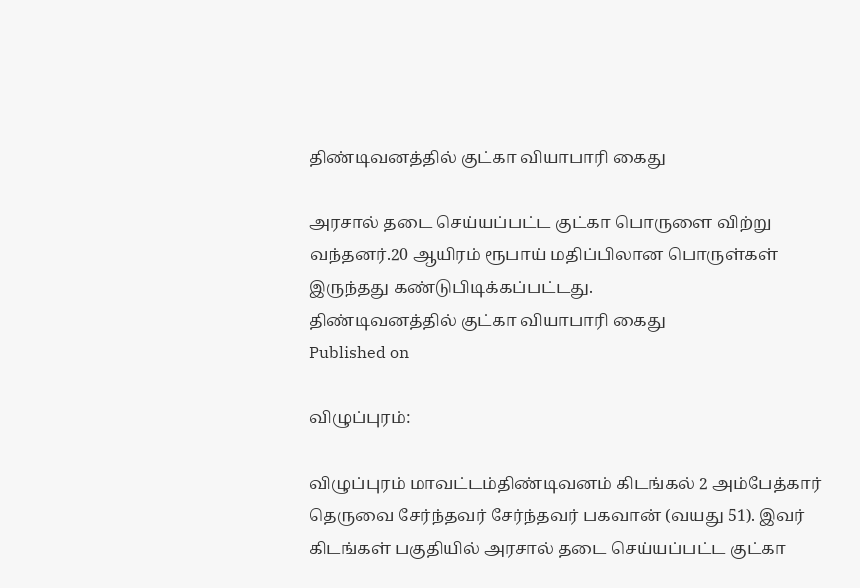திண்டிவனத்தில் குட்கா வியாபாரி கைது

அரசால் தடை செய்யப்பட்ட குட்கா பொருளை விற்று வந்தனர்.20 ஆயிரம் ரூபாய் மதிப்பிலான பொருள்கள் இருந்தது கண்டுபிடிக்கப்பட்டது.
திண்டிவனத்தில் குட்கா வியாபாரி கைது
Published on

விழுப்புரம்:

விழுப்புரம் மாவட்டம்திண்டிவனம் கிடங்கல் 2 அம்பேத்கார் தெருவை சேர்ந்தவர் சேர்ந்தவர் பகவான் (வயது 51). இவர் கிடங்கள் பகுதியில் அரசால் தடை செய்யப்பட்ட குட்கா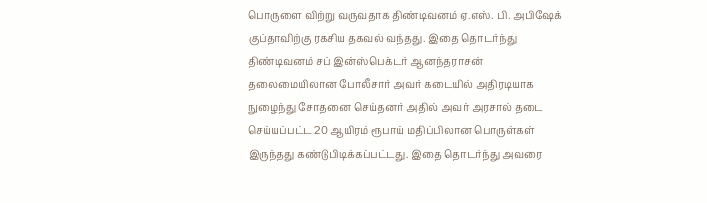பொருளை விற்று வருவதாக திண்டிவனம் ஏ.எஸ். பி. அபிஷேக் குப்தாவிற்கு ரகசிய தகவல் வந்தது. இதை தொடர்ந்து திண்டிவனம் சப் இன்ஸ்பெக்டர் ஆனந்தராசன் தலைமையிலான போலீசார் அவர் கடையில் அதிரடியாக நுழைந்து சோதனை செய்தனர் அதில் அவர் அரசால் தடை செய்யப்பட்ட 20 ஆயிரம் ரூபாய் மதிப்பிலான பொருள்கள் இருந்தது கண்டுபிடிக்கப்பட்டது. இதை தொடர்ந்து அவரை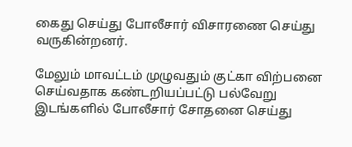கைது செய்து போலீசார் விசாரணை செய்து வருகின்றனர்.

மேலும் மாவட்டம் முழுவதும் குட்கா விற்பனை செய்வதாக கண்டறியப்பட்டு பல்வேறு இடங்களில் போலீசார் சோதனை செய்து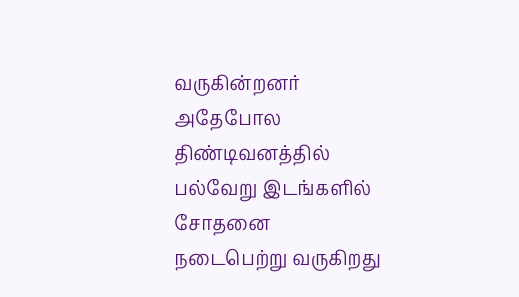வருகின்றனர் அதேபோல திண்டிவனத்தில் பல்வேறு இடங்களில் சோதனை நடைபெற்று வருகிறது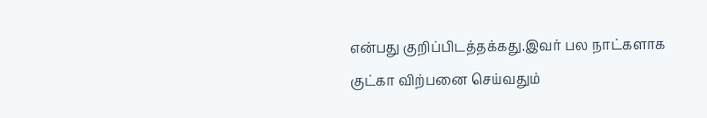என்பது குறிப்பிடத்தக்கது.இவர் பல நாட்களாக குட்கா விற்பனை செய்வதும்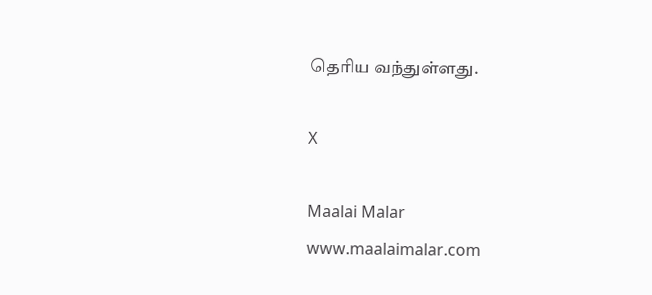தெரிய வந்துள்ளது.

X

Maalai Malar
www.maalaimalar.com